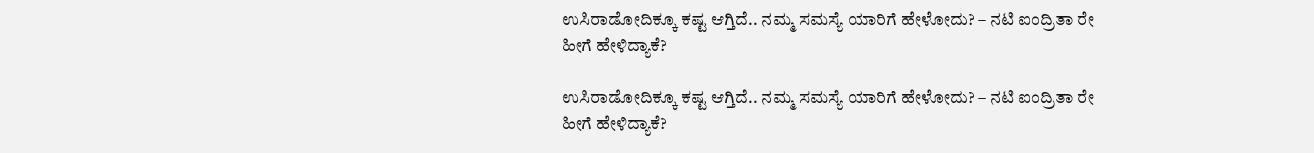ಉಸಿರಾಡೋದಿಕ್ಕೂ ಕಷ್ಟ ಆಗ್ತಿದೆ.. ನಮ್ಮ ಸಮಸ್ಯೆ ಯಾರಿಗೆ ಹೇಳೋದು? – ನಟಿ ಐಂದ್ರಿತಾ ರೇ ಹೀಗೆ ಹೇಳಿದ್ಯಾಕೆ?

ಉಸಿರಾಡೋದಿಕ್ಕೂ ಕಷ್ಟ ಆಗ್ತಿದೆ.. ನಮ್ಮ ಸಮಸ್ಯೆ ಯಾರಿಗೆ ಹೇಳೋದು? – ನಟಿ ಐಂದ್ರಿತಾ ರೇ ಹೀಗೆ ಹೇಳಿದ್ಯಾಕೆ?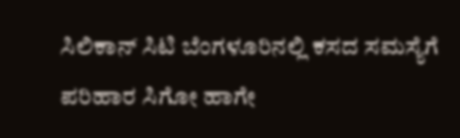ಸಿಲಿಕಾನ್‌ ಸಿಟಿ ಬೆಂಗಳೂರಿನಲ್ಲಿ ಕಸದ ಸಮಸ್ಯೆಗೆ ಪರಿಹಾರ ಸಿಗೋ ಹಾಗೇ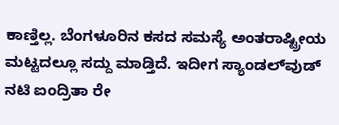ಕಾಣ್ತಿಲ್ಲ. ಬೆಂಗಳೂರಿನ ಕಸದ ಸಮಸ್ಯೆ ಅಂತರಾಷ್ಟ್ರೀಯ ಮಟ್ಟದಲ್ಲೂ ಸದ್ದು ಮಾಡ್ತಿದೆ. ಇದೀಗ ಸ್ಯಾಂಡಲ್‌ವುಡ್‌ ನಟಿ ಐಂದ್ರಿತಾ ರೇ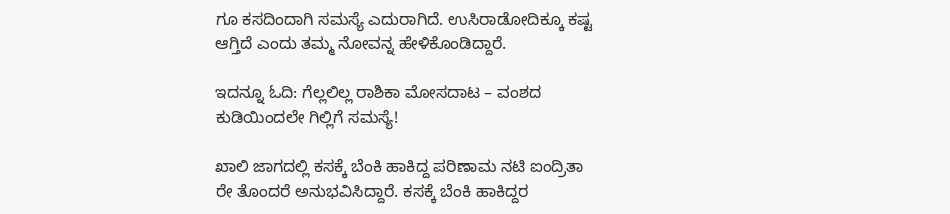ಗೂ ಕಸದಿಂದಾಗಿ ಸಮಸ್ಯೆ ಎದುರಾಗಿದೆ. ಉಸಿರಾಡೋದಿಕ್ಕೂ ಕಷ್ಟ ಆಗ್ತಿದೆ ಎಂದು ತಮ್ಮ ನೋವನ್ನ ಹೇಳಿಕೊಂಡಿದ್ದಾರೆ.

ಇದನ್ನೂ ಓದಿ: ಗೆಲ್ಲಲಿಲ್ಲ ರಾಶಿಕಾ ಮೋಸದಾಟ – ವಂಶದ ಕುಡಿಯಿಂದಲೇ ಗಿಲ್ಲಿಗೆ ಸಮಸ್ಯೆ!

ಖಾಲಿ ಜಾಗದಲ್ಲಿ ಕಸಕ್ಕೆ ಬೆಂಕಿ ಹಾಕಿದ್ದ ಪರಿಣಾಮ ನಟಿ ಐಂದ್ರಿತಾ ರೇ ತೊಂದರೆ ಅನುಭವಿಸಿದ್ದಾರೆ. ಕಸಕ್ಕೆ ಬೆಂಕಿ ಹಾಕಿದ್ದರ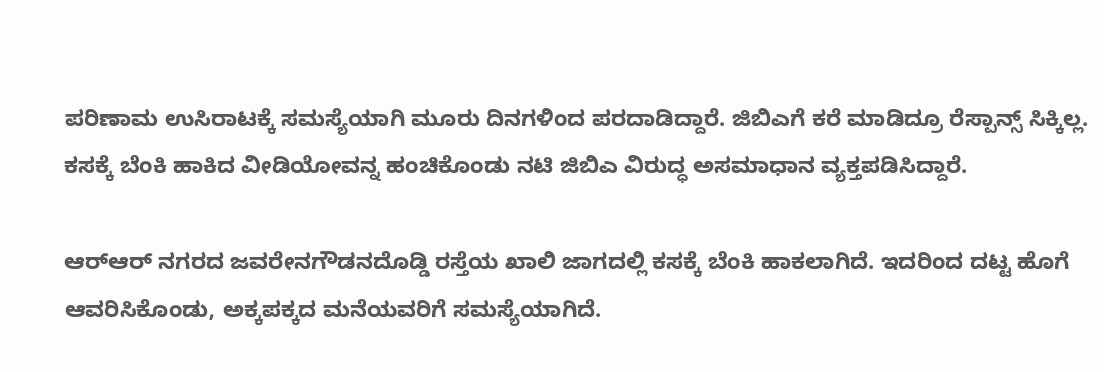ಪರಿಣಾಮ ಉಸಿರಾಟಕ್ಕೆ ಸಮಸ್ಯೆಯಾಗಿ ಮೂರು ದಿನಗಳಿಂದ ಪರದಾಡಿದ್ದಾರೆ. ಜಿಬಿಎಗೆ ಕರೆ ಮಾಡಿದ್ರೂ ರೆಸ್ಪಾನ್ಸ್ ಸಿಕ್ಕಿಲ್ಲ. ಕಸಕ್ಕೆ ಬೆಂಕಿ ಹಾಕಿದ ವೀಡಿಯೋವನ್ನ ಹಂಚಿಕೊಂಡು ನಟಿ ಜಿಬಿಎ ವಿರುದ್ಧ ಅಸಮಾಧಾನ ವ್ಯಕ್ತಪಡಿಸಿದ್ದಾರೆ.

ಆರ್‌ಆರ್ ನಗರದ ಜವರೇನಗೌಡನದೊಡ್ಡಿ ರಸ್ತೆಯ ಖಾಲಿ ಜಾಗದಲ್ಲಿ ಕಸಕ್ಕೆ ಬೆಂಕಿ ಹಾಕಲಾಗಿದೆ. ಇದರಿಂದ ದಟ್ಟ ಹೊಗೆ ಆವರಿಸಿಕೊಂಡು, ಅಕ್ಕಪಕ್ಕದ ಮನೆಯವರಿಗೆ ಸಮಸ್ಯೆಯಾಗಿದೆ.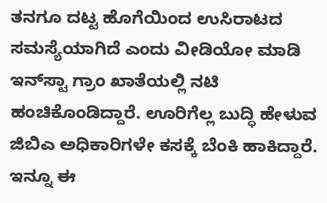ತನಗೂ ದಟ್ಟ ಹೊಗೆಯಿಂದ ಉಸಿರಾಟದ ಸಮಸ್ಯೆಯಾಗಿದೆ ಎಂದು ವೀಡಿಯೋ ಮಾಡಿ ಇನ್‌ಸ್ಟಾ ಗ್ರಾಂ ಖಾತೆಯಲ್ಲಿ ನಟಿ ಹಂಚಿಕೊಂಡಿದ್ದಾರೆ. ಊರಿಗೆಲ್ಲ ಬುದ್ಧಿ ಹೇಳುವ ಜಿಬಿಎ ಅಧಿಕಾರಿಗಳೇ ಕಸಕ್ಕೆ ಬೆಂಕಿ ಹಾಕಿದ್ದಾರೆ. ಇನ್ನೂ ಈ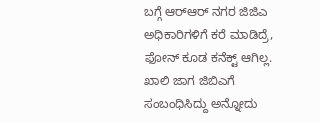ಬಗ್ಗೆ ಆರ್‌ಆರ್ ನಗರ ಜಿಜಿಎ ಅಧಿಕಾರಿಗಳಿಗೆ ಕರೆ ಮಾಡಿದ್ರೆ, ಫೋನ್ ಕೂಡ ಕನೆಕ್ಟ್ ಆಗಿಲ್ಲ. ಖಾಲಿ ಜಾಗ ಜಿಬಿಎಗೆ ಸಂಬಂಧಿಸಿದ್ದು ಅನ್ನೋದು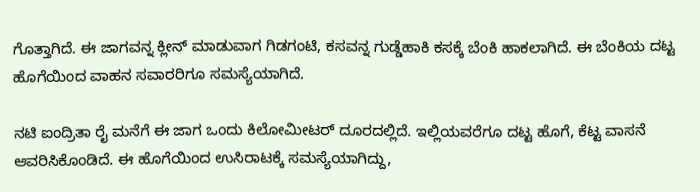ಗೊತ್ತಾಗಿದೆ. ಈ ಜಾಗವನ್ನ ಕ್ಲೀನ್ ಮಾಡುವಾಗ ಗಿಡಗಂಟಿ, ಕಸವನ್ನ ಗುಡ್ಡೆಹಾಕಿ ಕಸಕ್ಕೆ ಬೆಂಕಿ ಹಾಕಲಾಗಿದೆ. ಈ ಬೆಂಕಿಯ ದಟ್ಟ ಹೊಗೆಯಿಂದ ವಾಹನ ಸವಾರರಿಗೂ ಸಮಸ್ಯೆಯಾಗಿದೆ.

ನಟಿ ಐಂದ್ರಿತಾ ರೈ ಮನೆಗೆ ಈ ಜಾಗ ಒಂದು ಕಿಲೋಮೀಟರ್ ದೂರದಲ್ಲಿದೆ. ಇಲ್ಲಿಯವರೆಗೂ ದಟ್ಟ ಹೊಗೆ, ಕೆಟ್ಟ ವಾಸನೆ ಆವರಿಸಿಕೊಂಡಿದೆ. ಈ ಹೊಗೆಯಿಂದ ಉಸಿರಾಟಕ್ಕೆ ಸಮಸ್ಯೆಯಾಗಿದ್ದು,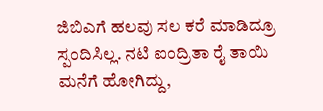ಜಿಬಿಎಗೆ ಹಲವು ಸಲ ಕರೆ ಮಾಡಿದ್ರೂ ಸ್ಪಂದಿಸಿಲ್ಲ. ನಟಿ ಐಂದ್ರಿತಾ ರೈ ತಾಯಿ ಮನೆಗೆ ಹೋಗಿದ್ದು,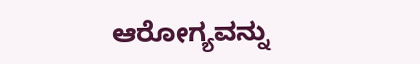ಆರೋಗ್ಯವನ್ನು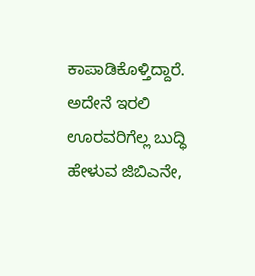ಕಾಪಾಡಿಕೊಳ್ತಿದ್ದಾರೆ. ಅದೇನೆ ಇರಲಿ ಊರವರಿಗೆಲ್ಲ ಬುದ್ಧಿ ಹೇಳುವ ಜಿಬಿಎನೇ,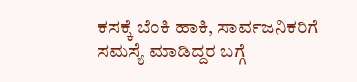ಕಸಕ್ಕೆ ಬೆಂಕಿ ಹಾಕಿ, ಸಾರ್ವಜನಿಕರಿಗೆ ಸಮಸ್ಯೆ ಮಾಡಿದ್ದರ ಬಗ್ಗೆ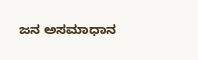ಜನ ಅಸಮಾಧಾನ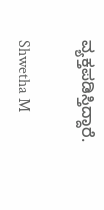ವ್ಯಕ್ತಪಡಿಸ್ತಿದ್ದಾರೆ.

Shwetha M